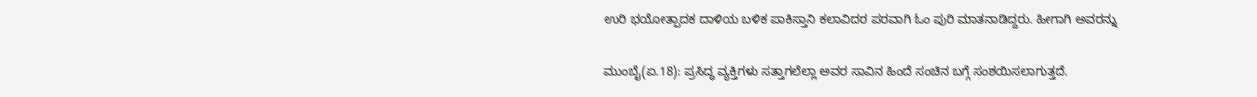ಉರಿ ಭಯೋತ್ಪಾದಕ ದಾಳಿಯ ಬಳಿಕ ಪಾಕಿಸ್ತಾನಿ ಕಲಾವಿದರ ಪರವಾಗಿ ಓಂ ಪುರಿ ಮಾತನಾಡಿದ್ದರು. ಹೀಗಾಗಿ ಅವರನ್ನು

ಮುಂಬೈ(ಏ.18): ಪ್ರಸಿದ್ಧ ವ್ಯಕ್ತಿಗಳು ಸತ್ತಾಗಲೆಲ್ಲಾ ಅವರ ಸಾವಿನ ಹಿಂದೆ ಸಂಚಿನ ಬಗ್ಗೆ ಸಂಶಯಿಸಲಾಗುತ್ತದೆ.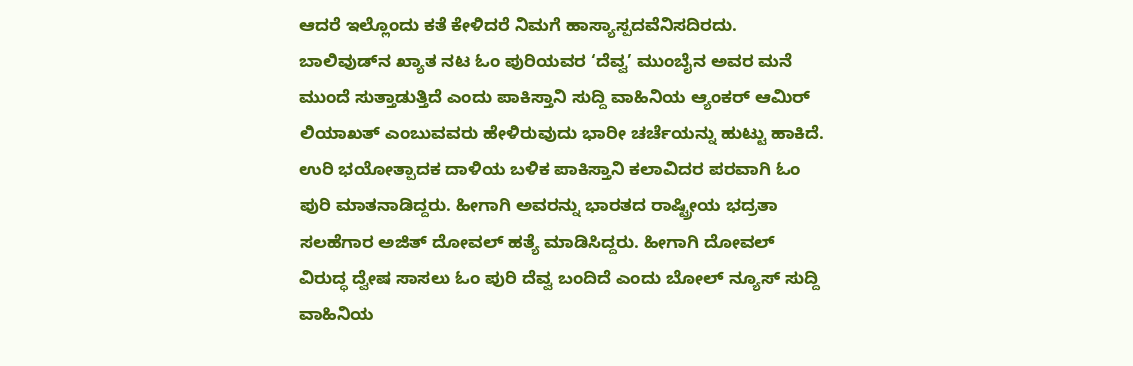ಆದರೆ ಇಲ್ಲೊಂದು ಕತೆ ಕೇಳಿದರೆ ನಿಮಗೆ ಹಾಸ್ಯಾಸ್ಪದವೆನಿಸದಿರದು. ಬಾಲಿವುಡ್‌ನ ಖ್ಯಾತ ನಟ ಓಂ ಪುರಿಯವರ ‘ದೆವ್ವ’ ಮುಂಬೈನ ಅವರ ಮನೆ ಮುಂದೆ ಸುತ್ತಾಡುತ್ತಿದೆ ಎಂದು ಪಾಕಿಸ್ತಾನಿ ಸುದ್ದಿ ವಾಹಿನಿಯ ಆ್ಯಂಕರ್ ಆಮಿರ್ ಲಿಯಾಖತ್ ಎಂಬುವವರು ಹೇಳಿರುವುದು ಭಾರೀ ಚರ್ಚೆಯನ್ನು ಹುಟ್ಟು ಹಾಕಿದೆ. ಉರಿ ಭಯೋತ್ಪಾದಕ ದಾಳಿಯ ಬಳಿಕ ಪಾಕಿಸ್ತಾನಿ ಕಲಾವಿದರ ಪರವಾಗಿ ಓಂ ಪುರಿ ಮಾತನಾಡಿದ್ದರು. ಹೀಗಾಗಿ ಅವರನ್ನು ಭಾರತದ ರಾಷ್ಟ್ರೀಯ ಭದ್ರತಾ ಸಲಹೆಗಾರ ಅಜಿತ್ ದೋವಲ್ ಹತ್ಯೆ ಮಾಡಿಸಿದ್ದರು. ಹೀಗಾಗಿ ದೋವಲ್ ವಿರುದ್ಧ ದ್ವೇಷ ಸಾಸಲು ಓಂ ಪುರಿ ದೆವ್ವ ಬಂದಿದೆ ಎಂದು ಬೋಲ್ ನ್ಯೂಸ್ ಸುದ್ದಿ ವಾಹಿನಿಯ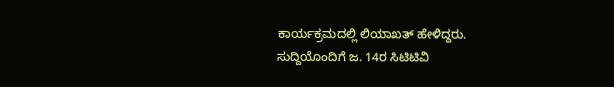ಕಾರ್ಯಕ್ರಮದಲ್ಲಿ ಲಿಯಾಖತ್ ಹೇಳಿದ್ದರು. ಸುದ್ದಿಯೊಂದಿಗೆ ಜ. 14ರ ಸಿಟಿಟಿವಿ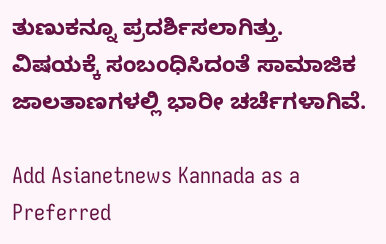ತುಣುಕನ್ನೂ ಪ್ರದರ್ಶಿಸಲಾಗಿತ್ತು. ವಿಷಯಕ್ಕೆ ಸಂಬಂಧಿಸಿದಂತೆ ಸಾಮಾಜಿಕ ಜಾಲತಾಣಗಳಲ್ಲಿ ಭಾರೀ ಚರ್ಚೆಗಳಾಗಿವೆ.

Add Asianetnews Kannada as a Preferred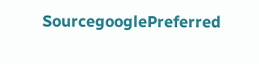SourcegooglePreferred